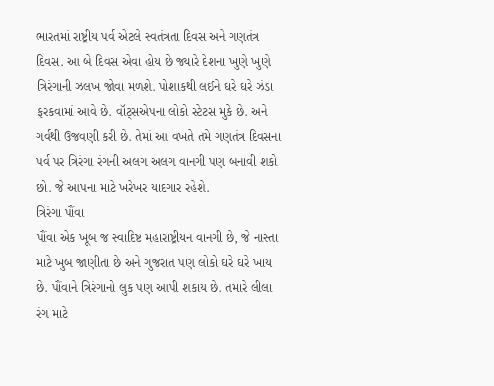ભારતમાં રાષ્ટ્રીય પર્વ એટલે સ્વતંત્રતા દિવસ અને ગણતંત્ર દિવસ. આ બે દિવસ એવા હોય છે જ્યારે દેશના ખુણે ખુણે ત્રિરંગાની ઝલખ જોવા મળશે. પોશાકથી લઈને ઘરે ઘરે ઝંડા ફરકવામાં આવે છે. વૉટ્સએપના લોકો સ્ટેટસ મુકે છે. અને ગર્વથી ઉજવણી કરી છે. તેમાં આ વખતે તમે ગણતંત્ર દિવસના પર્વ પર ત્રિરંગા રંગની અલગ અલગ વાનગી પણ બનાવી શકો છો. જે આપના માટે ખરેખર યાદગાર રહેશે.
ત્રિરંગા પૌંવા
પૌંવા એક ખૂબ જ સ્વાદિષ્ટ મહારાષ્ટ્રીયન વાનગી છે, જે નાસ્તા માટે ખુબ જાણીતા છે અને ગુજરાત પણ લોકો ઘરે ઘરે ખાય છે. પૌંવાને ત્રિરંગાનો લુક પણ આપી શકાય છે. તમારે લીલા રંગ માટે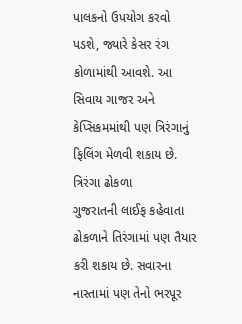પાલકનો ઉપયોગ કરવો પડશે, જ્યારે કેસર રંગ કોળામાંથી આવશે. આ સિવાય ગાજર અને કેપ્સિકમમાંથી પણ ત્રિરંગાનું ફિલિંગ મેળવી શકાય છે.
ત્રિરંગા ઢોકળા
ગુજરાતની લાઈફ કહેવાતા ઢોકળાને તિરંગામાં પણ તૈયાર કરી શકાય છે. સવારના નાસ્તામાં પણ તેનો ભરપૂર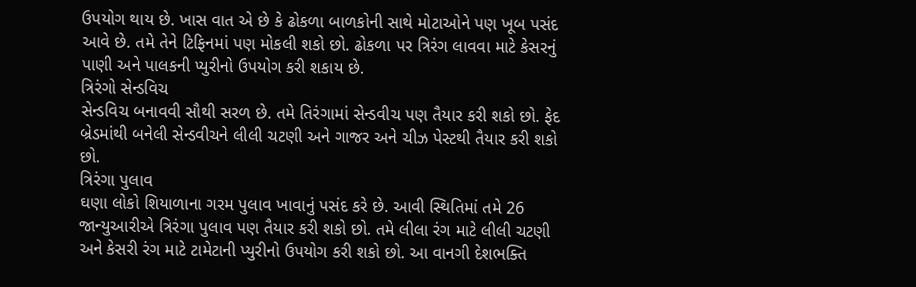ઉપયોગ થાય છે. ખાસ વાત એ છે કે ઢોકળા બાળકોની સાથે મોટાઓને પણ ખૂબ પસંદ આવે છે. તમે તેને ટિફિનમાં પણ મોકલી શકો છો. ઢોકળા પર ત્રિરંગ લાવવા માટે કેસરનું પાણી અને પાલકની પ્યુરીનો ઉપયોગ કરી શકાય છે.
ત્રિરંગો સેન્ડવિચ
સેન્ડવિચ બનાવવી સૌથી સરળ છે. તમે તિરંગામાં સેન્ડવીચ પણ તૈયાર કરી શકો છો. ફેદ બ્રેડમાંથી બનેલી સેન્ડવીચને લીલી ચટણી અને ગાજર અને ચીઝ પેસ્ટથી તૈયાર કરી શકો છો.
ત્રિરંગા પુલાવ
ઘણા લોકો શિયાળાના ગરમ પુલાવ ખાવાનું પસંદ કરે છે. આવી સ્થિતિમાં તમે 26 જાન્યુઆરીએ ત્રિરંગા પુલાવ પણ તૈયાર કરી શકો છો. તમે લીલા રંગ માટે લીલી ચટણી અને કેસરી રંગ માટે ટામેટાની પ્યુરીનો ઉપયોગ કરી શકો છો. આ વાનગી દેશભક્તિ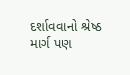દર્શાવવાનો શ્રેષ્ઠ માર્ગ પણ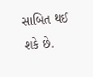સાબિત થઈ શકે છે.